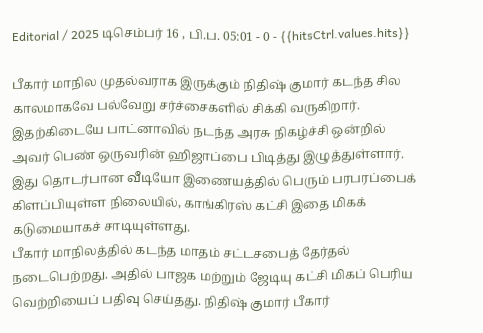Editorial / 2025 டிசெம்பர் 16 , பி.ப. 05:01 - 0 - {{hitsCtrl.values.hits}}

பீகார் மாநில முதல்வராக இருக்கும் நிதிஷ் குமார் கடந்த சில காலமாகவே பல்வேறு சர்ச்சைகளில் சிக்கி வருகிறார். இதற்கிடையே பாட்னாவில் நடந்த அரசு நிகழ்ச்சி ஒன்றில் அவர் பெண் ஒருவரின் ஹிஜாப்பை பிடித்து இழுத்துள்ளார். இது தொடர்பான வீடியோ இணையத்தில் பெரும் பரபரப்பைக் கிளப்பியுள்ள நிலையில், காங்கிரஸ் கட்சி இதை மிகக் கடுமையாகச் சாடியுள்ளது.
பீகார் மாநிலத்தில் கடந்த மாதம் சட்டசபைத் தேர்தல் நடைபெற்றது. அதில் பாஜக மற்றும் ஜேடியு கட்சி மிகப் பெரிய வெற்றியைப் பதிவு செய்தது. நிதிஷ் குமார் பீகார்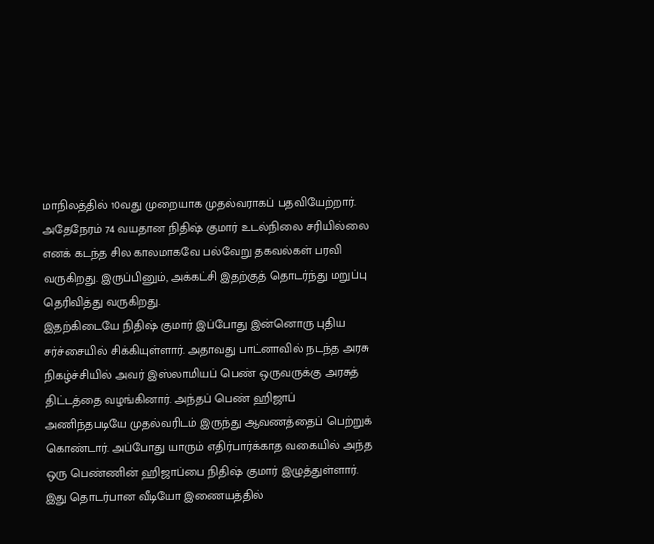மாநிலத்தில் 10வது முறையாக முதல்வராகப் பதவியேற்றார். அதேநேரம் 74 வயதான நிதிஷ் குமார் உடல்நிலை சரியில்லை எனக் கடந்த சில காலமாகவே பல்வேறு தகவல்கள் பரவி வருகிறது. இருப்பினும், அக்கட்சி இதற்குத் தொடர்ந்து மறுப்பு தெரிவித்து வருகிறது.
இதற்கிடையே நிதிஷ் குமார் இப்போது இன்னொரு புதிய சர்ச்சையில் சிக்கியுள்ளார். அதாவது பாட்னாவில் நடந்த அரசு நிகழ்ச்சியில் அவர் இஸ்லாமியப் பெண் ஒருவருக்கு அரசுத் திட்டத்தை வழங்கினார். அந்தப் பெண் ஹிஜாப் அணிந்தபடியே முதல்வரிடம் இருந்து ஆவணத்தைப் பெற்றுக் கொண்டார். அப்போது யாரும் எதிர்பார்க்காத வகையில் அந்த ஒரு பெண்ணின் ஹிஜாப்பை நிதிஷ் குமார் இழுத்துள்ளார். இது தொடர்பான வீடியோ இணையத்தில்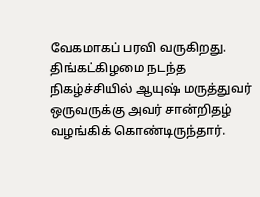வேகமாகப் பரவி வருகிறது.
திங்கட்கிழமை நடந்த நிகழ்ச்சியில் ஆயுஷ் மருத்துவர் ஒருவருக்கு அவர் சான்றிதழ் வழங்கிக் கொண்டிருந்தார்.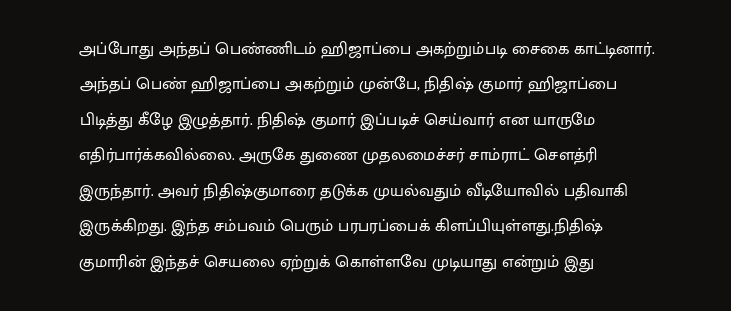அப்போது அந்தப் பெண்ணிடம் ஹிஜாப்பை அகற்றும்படி சைகை காட்டினார். அந்தப் பெண் ஹிஜாப்பை அகற்றும் முன்பே, நிதிஷ் குமார் ஹிஜாப்பை பிடித்து கீழே இழுத்தார். நிதிஷ் குமார் இப்படிச் செய்வார் என யாருமே எதிர்பார்க்கவில்லை. அருகே துணை முதலமைச்சர் சாம்ராட் சௌத்ரி இருந்தார். அவர் நிதிஷ்குமாரை தடுக்க முயல்வதும் வீடியோவில் பதிவாகி இருக்கிறது. இந்த சம்பவம் பெரும் பரபரப்பைக் கிளப்பியுள்ளது.நிதிஷ் குமாரின் இந்தச் செயலை ஏற்றுக் கொள்ளவே முடியாது என்றும் இது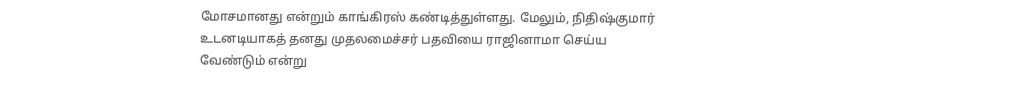மோசமானது என்றும் காங்கிரஸ் கண்டித்துள்ளது. மேலும், நிதிஷ்குமார் உடனடியாகத் தனது முதலமைச்சர் பதவியை ராஜினாமா செய்ய வேண்டும் என்று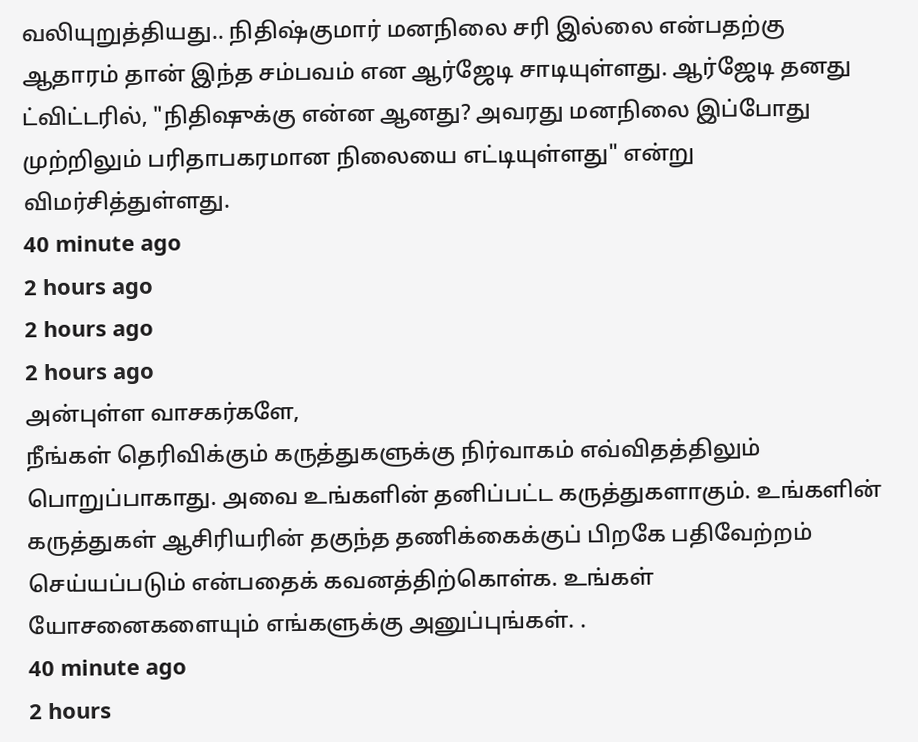வலியுறுத்தியது.. நிதிஷ்குமார் மனநிலை சரி இல்லை என்பதற்கு ஆதாரம் தான் இந்த சம்பவம் என ஆர்ஜேடி சாடியுள்ளது. ஆர்ஜேடி தனது ட்விட்டரில், "நிதிஷுக்கு என்ன ஆனது? அவரது மனநிலை இப்போது முற்றிலும் பரிதாபகரமான நிலையை எட்டியுள்ளது" என்று விமர்சித்துள்ளது.
40 minute ago
2 hours ago
2 hours ago
2 hours ago
அன்புள்ள வாசகர்களே,
நீங்கள் தெரிவிக்கும் கருத்துகளுக்கு நிர்வாகம் எவ்விதத்திலும் பொறுப்பாகாது. அவை உங்களின் தனிப்பட்ட கருத்துகளாகும். உங்களின் கருத்துகள் ஆசிரியரின் தகுந்த தணிக்கைக்குப் பிறகே பதிவேற்றம் செய்யப்படும் என்பதைக் கவனத்திற்கொள்க. உங்கள் யோசனைகளையும் எங்களுக்கு அனுப்புங்கள். .
40 minute ago
2 hours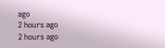ago
2 hours ago
2 hours ago